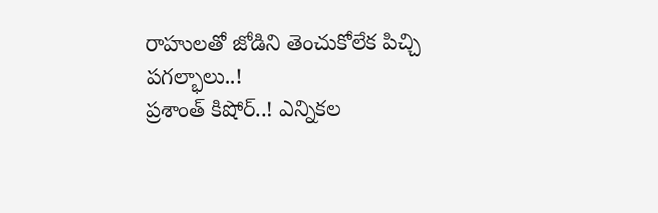రాహులతో జోడిని తెంచుకోలేక పిచ్చి పగల్భాలు..!
ప్రశాంత్ కిషోర్..! ఎన్నికల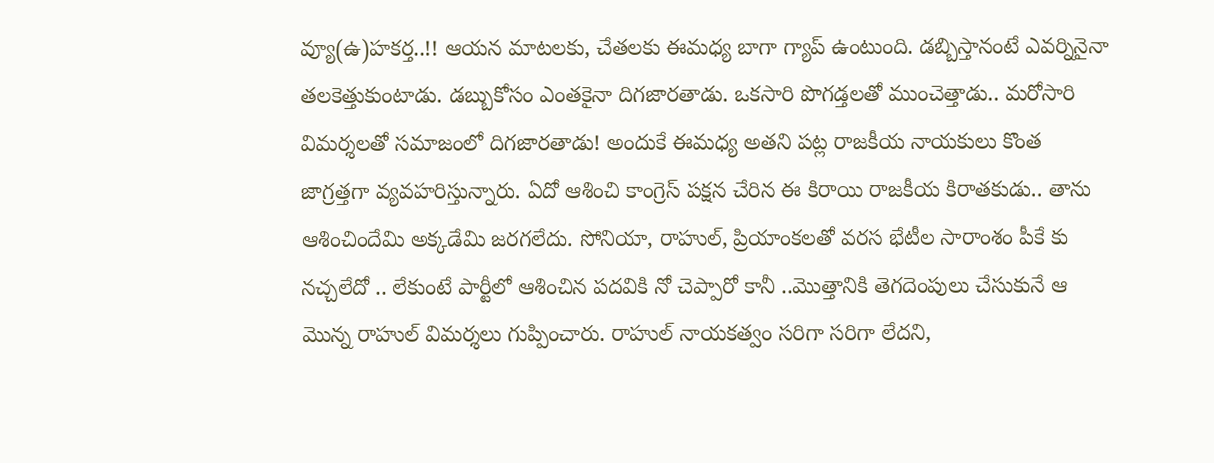వ్యూ(ఉ)హకర్త..!! ఆయన మాటలకు, చేతలకు ఈమధ్య బాగా గ్యాప్ ఉంటుంది. డబ్బిస్తానంటే ఎవర్నినైనా తలకెత్తుకుంటాడు. డబ్బుకోసం ఎంతకైనా దిగజారతాడు. ఒకసారి పొగడ్తలతో ముంచెత్తాడు.. మరోసారి విమర్శలతో సమాజంలో దిగజారతాడు! అందుకే ఈమధ్య అతని పట్ల రాజకీయ నాయకులు కొంత జాగ్రత్తగా వ్యవహరిస్తున్నారు. ఏదో ఆశించి కాంగ్రెస్ పక్షన చేరిన ఈ కిరాయి రాజకీయ కిరాతకుడు.. తాను ఆశించిందేమి అక్కడేమి జరగలేదు. సోనియా, రాహుల్, ప్రియాంకలతో వరస భేటీల సారాంశం పీకే కు నచ్చలేదో .. లేకుంటే పార్టీలో ఆశించిన పదవికి నో చెప్పారో కానీ ..మొత్తానికి తెగదెంపులు చేసుకునే ఆ మొన్న రాహుల్ విమర్శలు గుప్పించారు. రాహుల్ నాయకత్వం సరిగా సరిగా లేదని,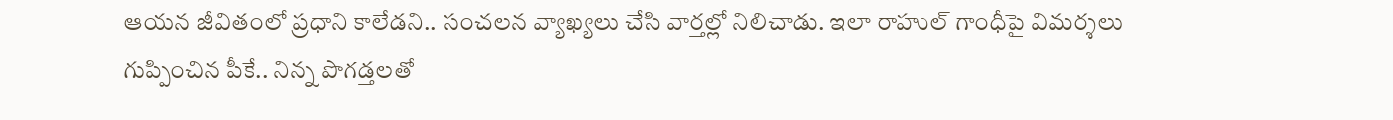ఆయన జీవితంలో ప్రధాని కాలేడని.. సంచలన వ్యాఖ్యలు చేసి వార్తల్లో నిలిచాడు. ఇలా రాహుల్ గాంధీపై విమర్శలు గుప్పించిన పీకే.. నిన్న పొగడ్తలతో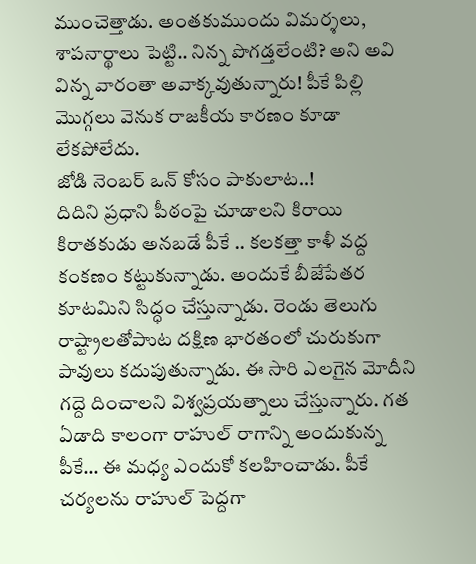ముంచెత్తాడు. అంతకుముందు విమర్శలు, శాపనార్థాలు పెట్టి.. నిన్న పొగడ్తలేంటి? అని అవి విన్న వారంతా అవాక్కవుతున్నారు! పీకే పిల్లి మొగ్గలు వెనుక రాజకీయ కారణం కూడా లేకపోలేదు.
జోడి నెంబర్ ఒన్ కోసం పాకులాట..!
దిదిని ప్రధాని పీఠంపై చూడాలని కిరాయి కిరాతకుడు అనబడే పీకే .. కలకత్తా కాళీ వద్ద కంకణం కట్టుకున్నాడు. అందుకే బీజేపేతర కూటమిని సిద్ధం చేస్తున్నాడు. రెండు తెలుగు రాష్ట్రాలతోపాుట దక్షిణ భారతంలో చురుకుగా పావులు కదుపుతున్నాడు. ఈ సారి ఎలగైన మోదీని గద్దె దించాలని విశ్వప్రయత్నాలు చేస్తున్నారు. గత ఏడాది కాలంగా రాహుల్ రాగాన్ని అందుకున్న పీకే… ఈ మధ్య ఎందుకో కలహించాడు. పీకే చర్యలను రాహుల్ పెద్దగా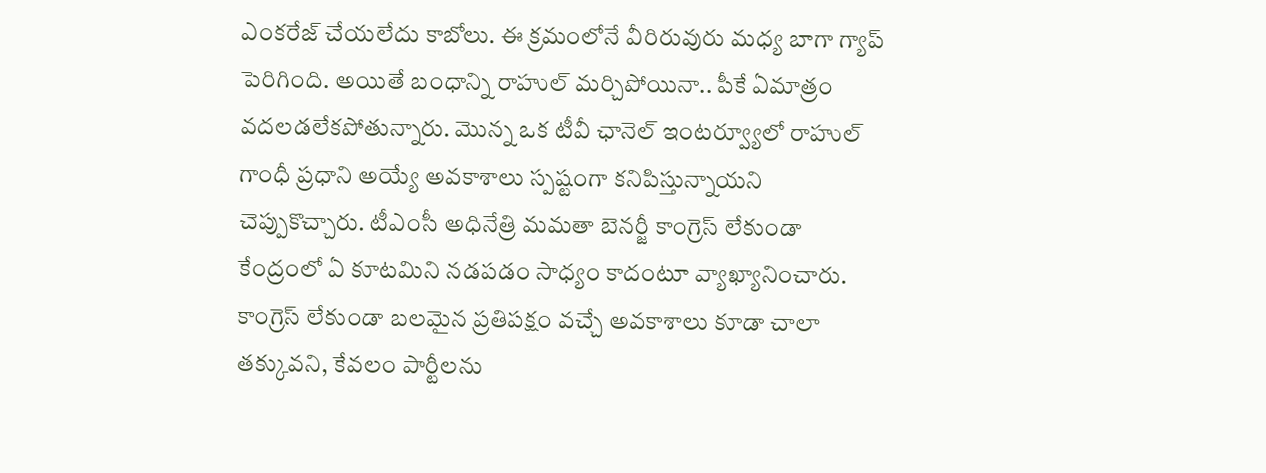ఎంకరేజ్ చేయలేదు కాబోలు. ఈ క్రమంలోనే వీరిరువురు మధ్య బాగా గ్యాప్ పెరిగింది. అయితే బంధాన్ని రాహుల్ మర్చిపోయినా.. పీకే ఏమాత్రం వదలడలేకపోతున్నారు. మొన్న ఒక టీవీ ఛానెల్ ఇంటర్వ్యూలో రాహుల్ గాంధీ ప్రధాని అయ్యే అవకాశాలు స్పష్టంగా కనిపిస్తున్నాయని చెప్పుకొచ్చారు. టీఎంసీ అధినేత్రి మమతా బెనర్జీ కాంగ్రెస్ లేకుండా కేంద్రంలో ఏ కూటమిని నడపడం సాధ్యం కాదంటూ వ్యాఖ్యానించారు. కాంగ్రెస్ లేకుండా బలమైన ప్రతిపక్షం వచ్చే అవకాశాలు కూడా చాలా తక్కువని, కేవలం పార్టీలను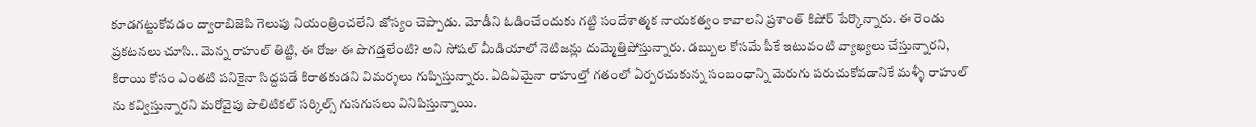కూడగట్టుకోవడం ద్వారాబిజెపి గెలుపు నియంత్రించలేని జోస్యం చెప్పాడు. మోడీని ఓడించేందుకు గట్టి సందేశాత్మక నాయకత్వం కావాలని ప్రశాంత్ కిషోర్ పేర్కొన్నారు. ఈ రెండు ప్రకటనలు చూసి.. మెన్న రాహుల్ తిట్టి, ఈ రోజు ఈ పొగడ్తలేంటి? అని సోషల్ మీడియాలో నెటిజన్లు దుమ్మెత్తిపోస్తున్నారు. డబ్బుల కోసమే పీకే ఇటువంటి వ్యాఖ్యలు చేస్తున్నారని, కిరాయి కోసం ఎంతటి పనికైనా సిద్దపడే కిరాతకుడని విమర్శలు గుప్పిస్తున్నారు. ఏదిఏమైనా రాహుల్తో గతంలో ఏర్పరచుకున్న సంబంధాన్ని మెరుగు పరుచుకోవడానికే మళ్ళీ రాహుల్ ను కవ్విస్తున్నారని మరోవైపు పొలిటికల్ సర్కిల్స్ గుసగుసలు వినిపిస్తున్నాయి.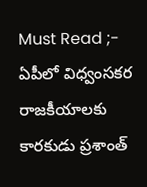Must Read ;- ఏపీలో విధ్వంసకర రాజకీయాలకు కారకుడు ప్రశాంత్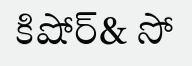కిషోర్& సో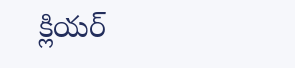క్లియర్